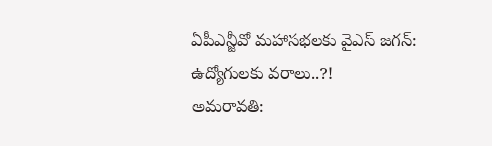ఏపీఎన్జీవో మహాసభలకు వైఎస్ జగన్: ఉద్యోగులకు వరాలు..?!
అమరావతి: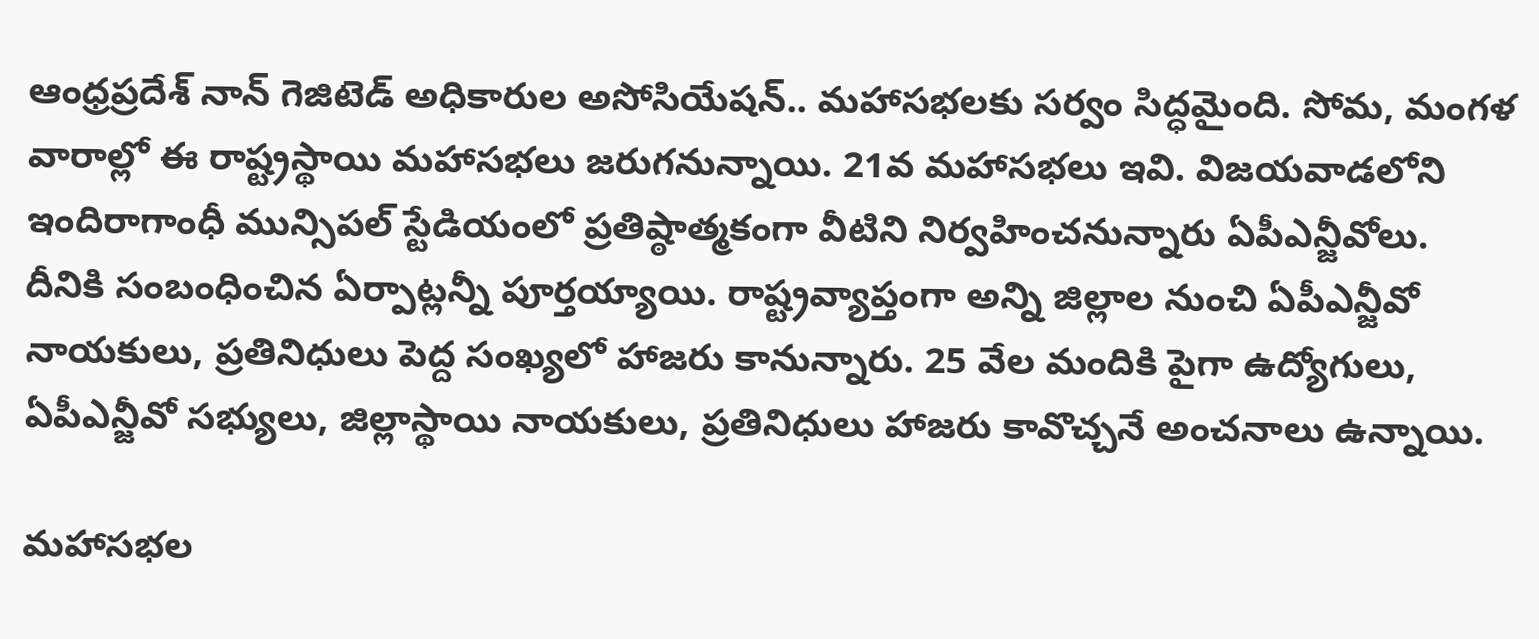ఆంధ్రప్రదేశ్ నాన్ గెజిటెడ్ అధికారుల అసోసియేషన్.. మహాసభలకు సర్వం సిద్ధమైంది. సోమ, మంగళ వారాల్లో ఈ రాష్ట్రస్థాయి మహాసభలు జరుగనున్నాయి. 21వ మహాసభలు ఇవి. విజయవాడలోని ఇందిరాగాంధీ మున్సిపల్ స్టేడియంలో ప్రతిష్ఠాత్మకంగా వీటిని నిర్వహించనున్నారు ఏపీఎన్జీవోలు.
దీనికి సంబంధించిన ఏర్పాట్లన్నీ పూర్తయ్యాయి. రాష్ట్రవ్యాప్తంగా అన్ని జిల్లాల నుంచి ఏపీఎన్జీవో నాయకులు, ప్రతినిధులు పెద్ద సంఖ్యలో హాజరు కానున్నారు. 25 వేల మందికి పైగా ఉద్యోగులు, ఏపీఎన్జీవో సభ్యులు, జిల్లాస్థాయి నాయకులు, ప్రతినిధులు హాజరు కావొచ్చనే అంచనాలు ఉన్నాయి.

మహాసభల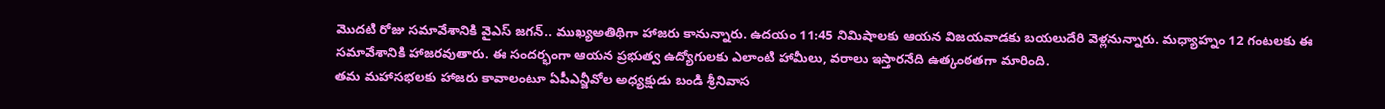మొదటి రోజు సమావేశానికి వైఎస్ జగన్.. ముఖ్యఅతిథిగా హాజరు కానున్నారు. ఉదయం 11:45 నిమిషాలకు ఆయన విజయవాడకు బయలుదేరి వెళ్లనున్నారు. మధ్యాహ్నం 12 గంటలకు ఈ సమావేశానికి హాజరవుతారు. ఈ సందర్భంగా ఆయన ప్రభుత్వ ఉద్యోగులకు ఎలాంటి హామీలు, వరాలు ఇస్తారనేది ఉత్కంఠతగా మారింది.
తమ మహాసభలకు హాజరు కావాలంటూ ఏపీఎన్జీవోల అధ్యక్షుడు బండి శ్రీనివాస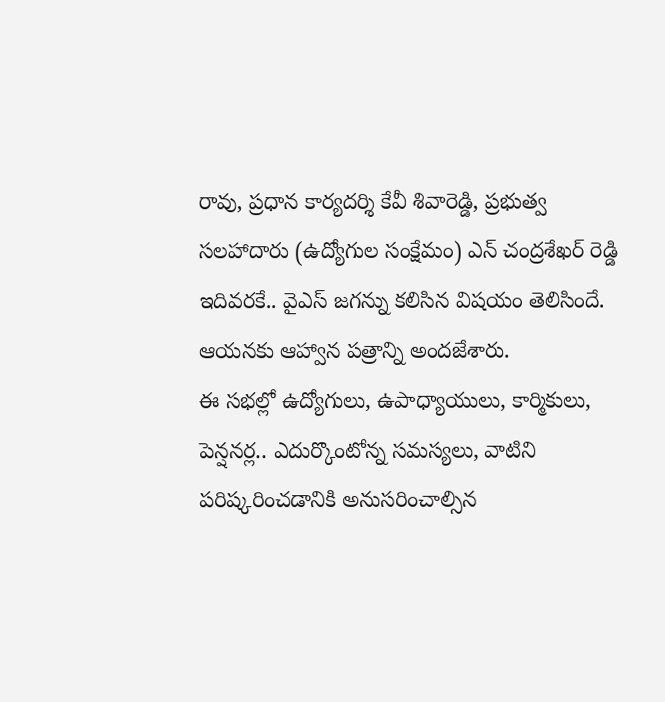రావు, ప్రధాన కార్యదర్శి కేవీ శివారెడ్డి, ప్రభుత్వ సలహాదారు (ఉద్యోగుల సంక్షేమం) ఎన్ చంద్రశేఖర్ రెడ్డి ఇదివరకే.. వైఎస్ జగన్ను కలిసిన విషయం తెలిసిందే. ఆయనకు ఆహ్వాన పత్రాన్ని అందజేశారు.
ఈ సభల్లో ఉద్యోగులు, ఉపాధ్యాయులు, కార్మికులు, పెన్షనర్ల.. ఎదుర్కొంటోన్న సమస్యలు, వాటిని పరిష్కరించడానికి అనుసరించాల్సిన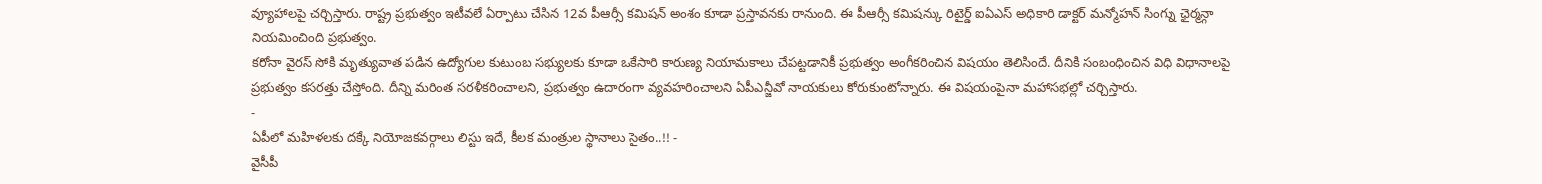వ్యూహాలపై చర్చిస్తారు. రాష్ట్ర ప్రభుత్వం ఇటీవలే ఏర్పాటు చేసిన 12వ పీఆర్సీ కమిషన్ అంశం కూడా ప్రస్తావనకు రానుంది. ఈ పీఆర్సీ కమిషన్కు రిటైర్డ్ ఐఏఎస్ అధికారి డాక్టర్ మన్మోహన్ సింగ్ను ఛైర్మన్గా నియమించింది ప్రభుత్వం.
కరోనా వైరస్ సోకి మృత్యువాత పడిన ఉద్యోగుల కుటుంబ సభ్యులకు కూడా ఒకేసారి కారుణ్య నియామకాలు చేపట్టడానికీ ప్రభుత్వం అంగీకరించిన విషయం తెలిసిందే. దీనికి సంబంధించిన విధి విధానాలపై ప్రభుత్వం కసరత్తు చేస్తోంది. దీన్ని మరింత సరళీకరించాలని, ప్రభుత్వం ఉదారంగా వ్యవహరించాలని ఏపీఎన్జీవో నాయకులు కోరుకుంటోన్నారు. ఈ విషయంపైనా మహాసభల్లో చర్చిస్తారు.
-
ఏపీలో మహిళలకు దక్కే నియోజకవర్గాలు లిస్టు ఇదే, కీలక మంత్రుల స్థానాలు సైతం..!! -
వైసీపీ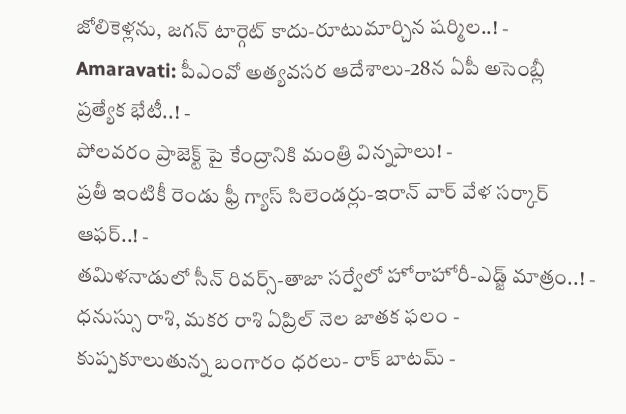జోలికెళ్లను, జగన్ టార్గెట్ కాదు-రూటుమార్చిన షర్మిల..! -
Amaravati: పీఎంవో అత్యవసర ఆదేశాలు-28న ఏపీ అసెంబ్లీ ప్రత్యేక భేటీ..! -
పోలవరం ప్రాజెక్ట్ పై కేంద్రానికి మంత్రి విన్నపాలు! -
ప్రతీ ఇంటికీ రెండు ఫ్రీ గ్యాస్ సిలెండర్లు-ఇరాన్ వార్ వేళ సర్కార్ ఆఫర్..! -
తమిళనాడులో సీన్ రివర్స్-తాజా సర్వేలో హోరాహోరీ-ఎడ్జ్ మాత్రం..! -
ధనుస్సు రాశి, మకర రాశి ఏప్రిల్ నెల జాతక ఫలం -
కుప్పకూలుతున్న బంగారం ధరలు- రాక్ బాటమ్ -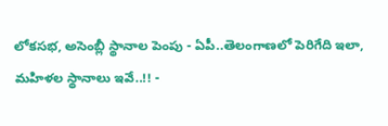లోకసభ, అసెంబ్లీ స్థానాల పెంపు - ఏపీ..తెలంగాణలో పెరిగేది ఇలా, మహిళల స్థానాలు ఇవే..!! -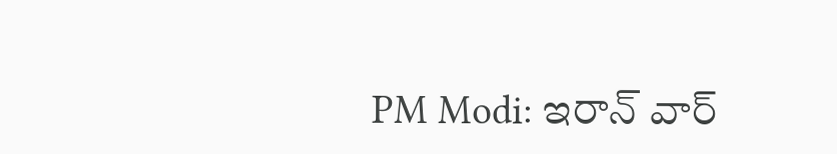PM Modi: ఇరాన్ వార్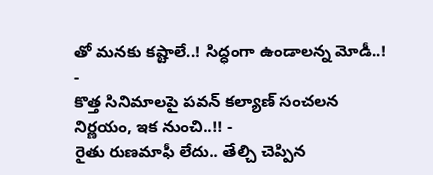తో మనకు కష్టాలే..! సిద్ధంగా ఉండాలన్న మోడీ..! -
కొత్త సినిమాలపై పవన్ కల్యాణ్ సంచలన నిర్ణయం, ఇక నుంచి..!! -
రైతు రుణమాఫీ లేదు.. తేల్చి చెప్పిన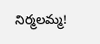నిర్మలమ్మ!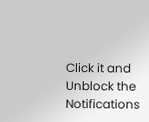Click it and Unblock the Notifications